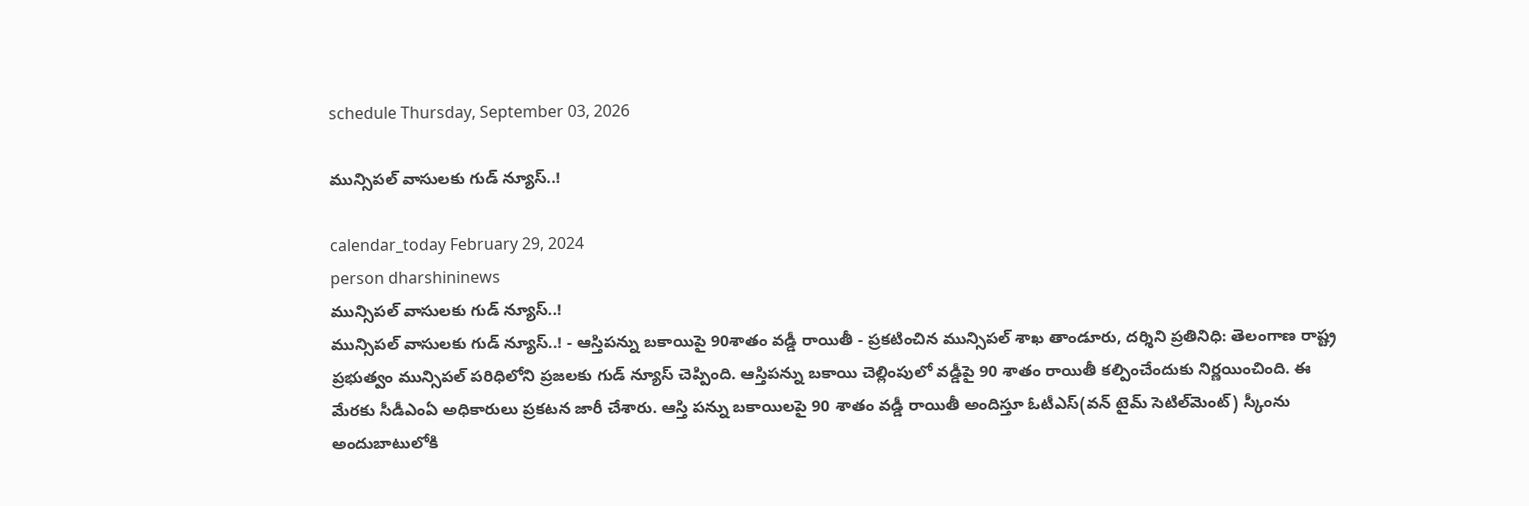schedule Thursday, September 03, 2026

మున్సిపల్ వాసులకు గుడ్ న్యూస్..!

calendar_today February 29, 2024
person dharshininews
మున్సిపల్ వాసులకు గుడ్ న్యూస్..!
మున్సిపల్ వాసులకు గుడ్ న్యూస్..! - ఆస్తిపన్ను బకాయిపై 90శాతం వడ్డీ రాయితీ - ప్రకటించిన మున్సిపల్ శాఖ తాండూరు, దర్శిని ప్రతినిధి: తెలంగాణ రాష్ట్ర ప్రభుత్వం మున్సిపల్ పరిధిలోని ప్రజలకు గుడ్ న్యూస్ చెప్పింది. ఆస్తిపన్ను బకాయి చెల్లింపులో వడ్డీపై 90 శాతం రాయితీ కల్పించేందుకు నిర్ణయించింది. ఈ మేరకు సీడీఎంఏ అధికారులు ప్రకటన జారీ చేశారు. ఆస్తి పన్ను బకాయిలపై 90 శాతం వడ్డీ రాయితీ అందిస్తూ ఓటీఎస్‌(వన్‌ టైమ్‌ సెటిల్‌మెంట్‌) స్కీంను అందుబాటులోకి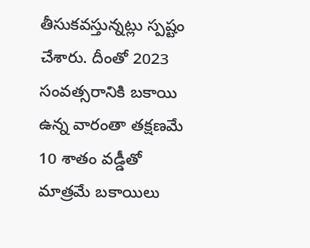తీసుకవస్తున్నట్లు స్పష్టం చేశారు. దీంతో 2023 సంవత్సరానికి బకాయి ఉన్న వారంతా తక్షణమే 10 శాతం వడ్డీతో మాత్రమే బకాయిలు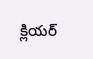క్లియర్‌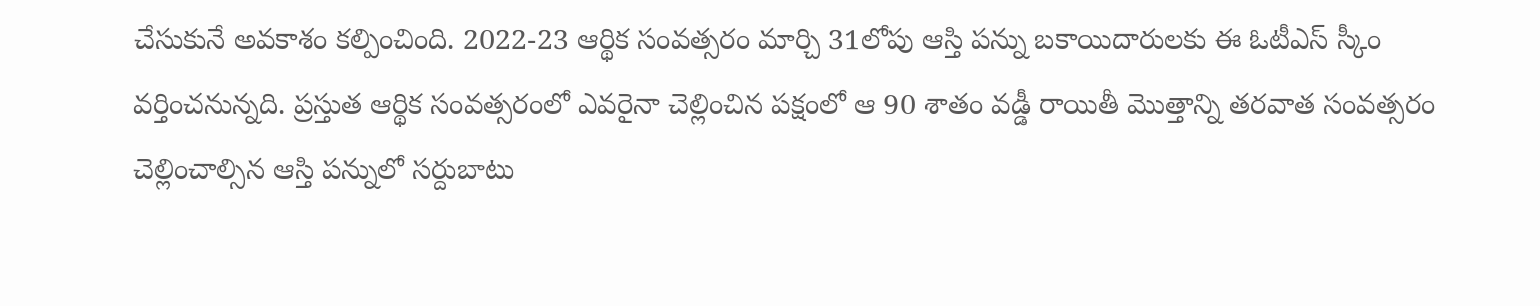చేసుకునే అవకాశం కల్పించింది. 2022-23 ఆర్థిక సంవత్సరం మార్చి 31లోపు ఆస్తి పన్ను బకాయిదారులకు ఈ ఓటీఎస్‌ స్కీం వర్తించనున్నది. ప్రస్తుత ఆర్థిక సంవత్సరంలో ఎవరైనా చెల్లించిన పక్షంలో ఆ 90 శాతం వడ్డీ రాయితీ మొత్తాన్ని తరవాత సంవత్సరం చెల్లించాల్సిన ఆస్తి పన్నులో సర్దుబాటు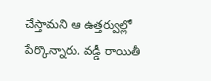చేస్తామని ఆ ఉత్తర్వుల్లో పేర్కొన్నారు. వడ్డీ రాయితీ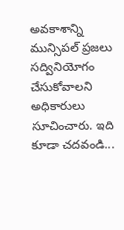అవకాశాన్ని మున్సిపల్ ప్రజలు సద్వినియోగం చేసుకోవాలని అధికారులు సూచించారు. ఇది కూడా చదవండి...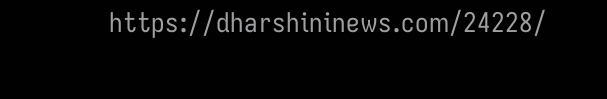https://dharshininews.com/24228/